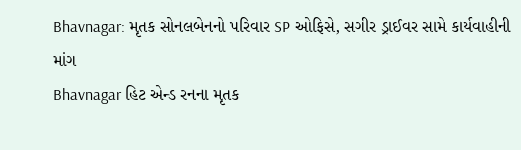Bhavnagar: મૃતક સોનલબેનનો પરિવાર SP ઓફિસે, સગીર ડ્રાઈવર સામે કાર્યવાહીની માંગ
Bhavnagar હિટ એન્ડ રનના મૃતક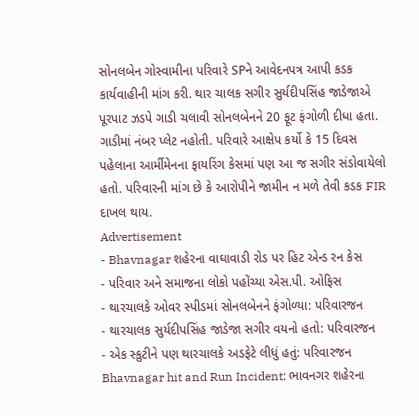સોનલબેન ગોસ્વામીના પરિવારે SPને આવેદનપત્ર આપી કડક કાર્યવાહીની માંગ કરી. થાર ચાલક સગીર સુર્યદીપસિંહ જાડેજાએ પૂરપાટ ઝડપે ગાડી ચલાવી સોનલબેનને 20 ફૂટ ફંગોળી દીધા હતા. ગાડીમાં નંબર પ્લેટ નહોતી. પરિવારે આક્ષેપ કર્યો કે 15 દિવસ પહેલાના આર્મીમેનના ફાયરિંગ કેસમાં પણ આ જ સગીર સંડોવાયેલો હતો. પરિવારની માંગ છે કે આરોપીને જામીન ન મળે તેવી કડક FIR દાખલ થાય.
Advertisement
- Bhavnagar શહેરના વાઘાવાડી રોડ પર હિટ એન્ડ રન કેસ
- પરિવાર અને સમાજના લોકો પહોંચ્યા એસ.પી. ઓફિસ
- થારચાલકે ઓવર સ્પીડમાં સોનલબેનને ફંગોળ્યા: પરિવારજન
- થારચાલક સુર્યદીપસિંહ જાડેજા સગીર વયનો હતો: પરિવારજન
- એક સ્કુટીને પણ થારચાલકે અડફેટે લીધું હતું: પરિવારજન
Bhavnagar hit and Run Incident: ભાવનગર શહેરના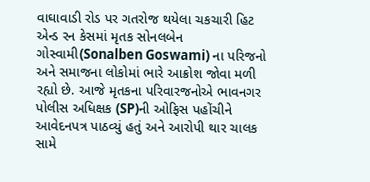વાઘાવાડી રોડ પર ગતરોજ થયેલા ચકચારી હિટ એન્ડ રન કેસમાં મૃતક સોનલબેન ગોસ્વામી(Sonalben Goswami) ના પરિજનો અને સમાજના લોકોમાં ભારે આક્રોશ જોવા મળી રહ્યો છે. આજે મૃતકના પરિવારજનોએ ભાવનગર પોલીસ અધિક્ષક (SP)ની ઓફિસ પહોંચીને આવેદનપત્ર પાઠવ્યું હતું અને આરોપી થાર ચાલક સામે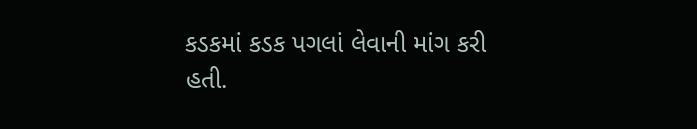કડકમાં કડક પગલાં લેવાની માંગ કરી હતી.